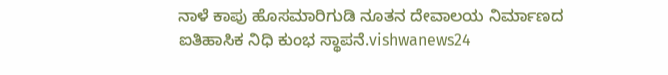ನಾಳೆ ಕಾಪು ಹೊಸಮಾರಿಗುಡಿ ನೂತನ ದೇವಾಲಯ ನಿರ್ಮಾಣದ ಐತಿಹಾಸಿಕ ನಿಧಿ ಕುಂಭ ಸ್ಥಾಪನೆ.vishwanews24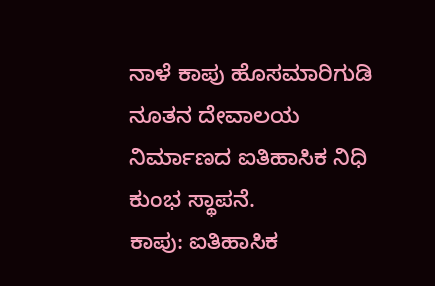ನಾಳೆ ಕಾಪು ಹೊಸಮಾರಿಗುಡಿ ನೂತನ ದೇವಾಲಯ ನಿರ್ಮಾಣದ ಐತಿಹಾಸಿಕ ನಿಧಿ ಕುಂಭ ಸ್ಥಾಪನೆ.
ಕಾಪು: ಐತಿಹಾಸಿಕ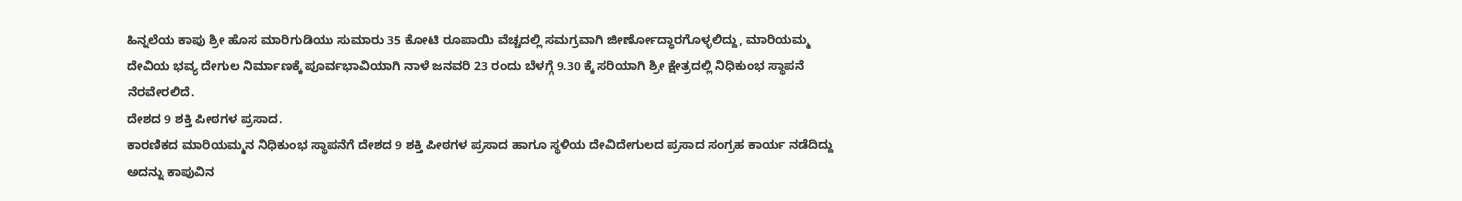ಹಿನ್ನಲೆಯ ಕಾಪು ಶ್ರೀ ಹೊಸ ಮಾರಿಗುಡಿಯು ಸುಮಾರು 35 ಕೋಟಿ ರೂಪಾಯಿ ವೆಚ್ಚದಲ್ಲಿ ಸಮಗ್ರವಾಗಿ ಜೀರ್ಣೋದ್ಧಾರಗೊಳ್ಳಲಿದ್ದು, ಮಾರಿಯಮ್ಮ ದೇವಿಯ ಭವ್ಯ ದೇಗುಲ ನಿರ್ಮಾಣಕ್ಕೆ ಪೂರ್ವಭಾವಿಯಾಗಿ ನಾಳೆ ಜನವರಿ 23 ರಂದು ಬೆಳಗ್ಗೆ 9.30 ಕ್ಕೆ ಸರಿಯಾಗಿ ಶ್ರೀ ಕ್ಷೇತ್ರದಲ್ಲಿ ನಿಧಿಕುಂಭ ಸ್ಥಾಪನೆ ನೆರವೇರಲಿದೆ.
ದೇಶದ 9 ಶಕ್ತಿ ಪೀಠಗಳ ಪ್ರಸಾದ.
ಕಾರಣಿಕದ ಮಾರಿಯಮ್ಮನ ನಿಧಿಕುಂಭ ಸ್ಥಾಪನೆಗೆ ದೇಶದ 9 ಶಕ್ತಿ ಪೀಠಗಳ ಪ್ರಸಾದ ಹಾಗೂ ಸ್ಥಳಿಯ ದೇವಿದೇಗುಲದ ಪ್ರಸಾದ ಸಂಗ್ರಹ ಕಾರ್ಯ ನಡೆದಿದ್ದು ಅದನ್ನು ಕಾಪುವಿನ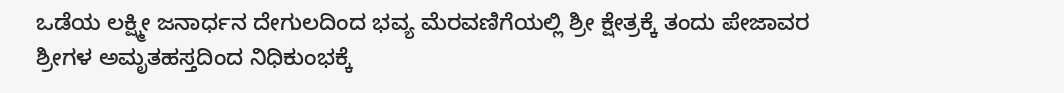ಒಡೆಯ ಲಕ್ಷ್ಮೀ ಜನಾರ್ಧನ ದೇಗುಲದಿಂದ ಭವ್ಯ ಮೆರವಣಿಗೆಯಲ್ಲಿ ಶ್ರೀ ಕ್ಷೇತ್ರಕ್ಕೆ ತಂದು ಪೇಜಾವರ ಶ್ರೀಗಳ ಅಮೃತಹಸ್ತದಿಂದ ನಿಧಿಕುಂಭಕ್ಕೆ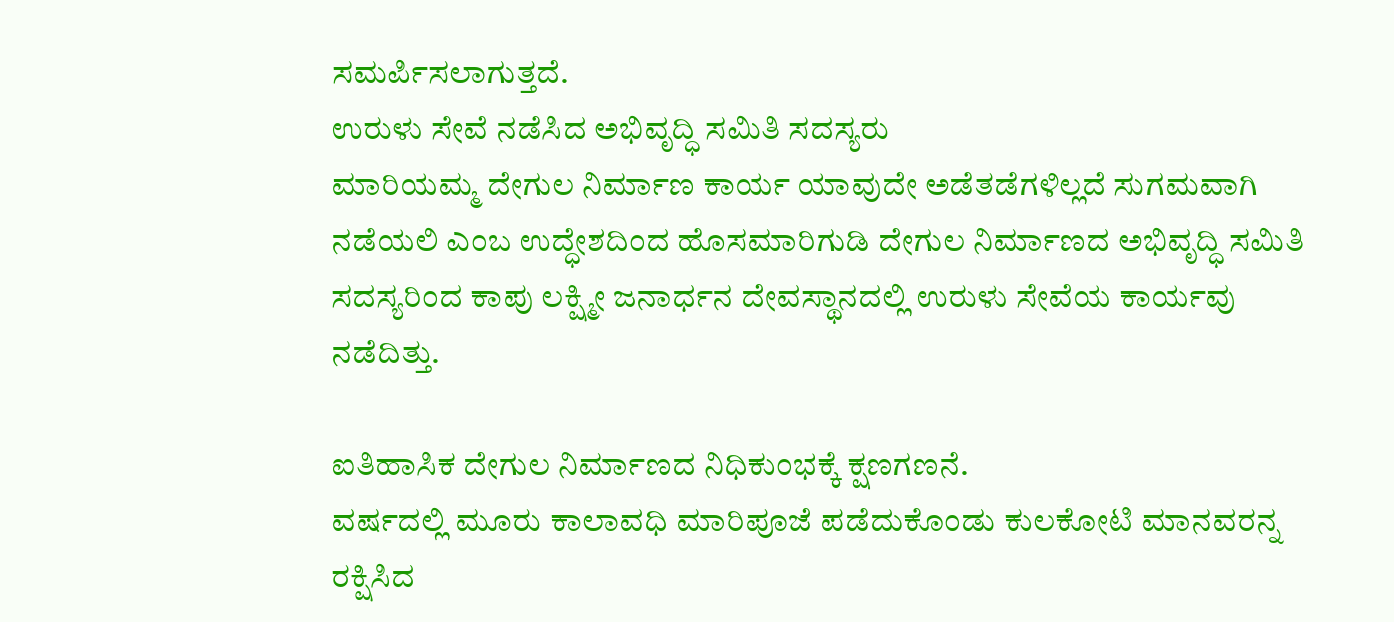ಸಮರ್ಪಿಸಲಾಗುತ್ತದೆ.
ಉರುಳು ಸೇವೆ ನಡೆಸಿದ ಅಭಿವೃದ್ಧಿ ಸಮಿತಿ ಸದಸ್ಯರು
ಮಾರಿಯಮ್ಮ ದೇಗುಲ ನಿರ್ಮಾಣ ಕಾರ್ಯ ಯಾವುದೇ ಅಡೆತಡೆಗಳಿಲ್ಲದೆ ಸುಗಮವಾಗಿ ನಡೆಯಲಿ ಎಂಬ ಉದ್ಧೇಶದಿಂದ ಹೊಸಮಾರಿಗುಡಿ ದೇಗುಲ ನಿರ್ಮಾಣದ ಅಭಿವೃದ್ಧಿ ಸಮಿತಿ ಸದಸ್ಯರಿಂದ ಕಾಪು ಲಕ್ಷ್ಮೀ ಜನಾರ್ಧನ ದೇವಸ್ಥಾನದಲ್ಲಿ ಉರುಳು ಸೇವೆಯ ಕಾರ್ಯವು ನಡೆದಿತ್ತು.

ಐತಿಹಾಸಿಕ ದೇಗುಲ ನಿರ್ಮಾಣದ ನಿಧಿಕುಂಭಕ್ಕೆ ಕ್ಷಣಗಣನೆ.
ವರ್ಷದಲ್ಲಿ ಮೂರು ಕಾಲಾವಧಿ ಮಾರಿಪೂಜೆ ಪಡೆದುಕೊಂಡು ಕುಲಕೋಟಿ ಮಾನವರನ್ನ ರಕ್ಷಿಸಿದ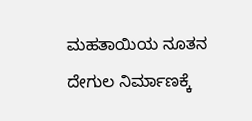ಮಹತಾಯಿಯ ನೂತನ ದೇಗುಲ ನಿರ್ಮಾಣಕ್ಕೆ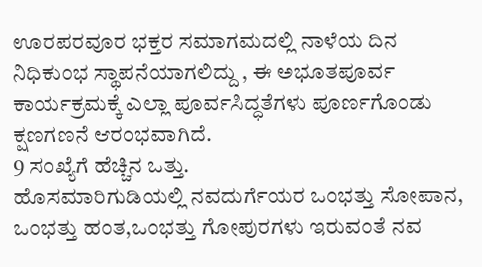ಊರಪರವೂರ ಭಕ್ತರ ಸಮಾಗಮದಲ್ಲಿ ನಾಳೆಯ ದಿನ ನಿಧಿಕುಂಭ ಸ್ಥಾಪನೆಯಾಗಲಿದ್ದು , ಈ ಅಭೂತಪೂರ್ವ ಕಾರ್ಯಕ್ರಮಕ್ಕೆ ಎಲ್ಲಾ ಪೂರ್ವಸಿದ್ಧತೆಗಳು ಪೂರ್ಣಗೊಂಡು ಕ್ಷಣಗಣನೆ ಆರಂಭವಾಗಿದೆ.
9 ಸಂಖ್ಯೆಗೆ ಹೆಚ್ಚಿನ ಒತ್ತು.
ಹೊಸಮಾರಿಗುಡಿಯಲ್ಲಿ ನವದುರ್ಗೆಯರ ಒಂಭತ್ತು ಸೋಪಾನ, ಒಂಭತ್ತು ಹಂತ,ಒಂಭತ್ತು ಗೋಪುರಗಳು ಇರುವಂತೆ ನವ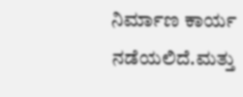ನಿರ್ಮಾಣ ಕಾರ್ಯ ನಡೆಯಲಿದೆ.ಮತ್ತು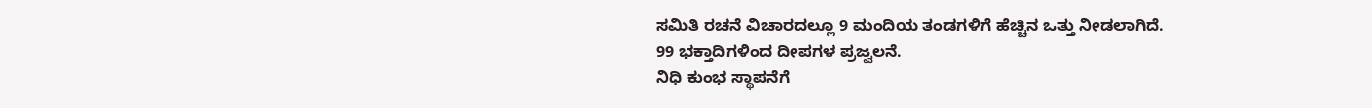ಸಮಿತಿ ರಚನೆ ವಿಚಾರದಲ್ಲೂ 9 ಮಂದಿಯ ತಂಡಗಳಿಗೆ ಹೆಚ್ಚಿನ ಒತ್ತು ನೀಡಲಾಗಿದೆ.
99 ಭಕ್ತಾದಿಗಳಿಂದ ದೀಪಗಳ ಪ್ರಜ್ವಲನೆ.
ನಿಧಿ ಕುಂಭ ಸ್ಥಾಪನೆಗೆ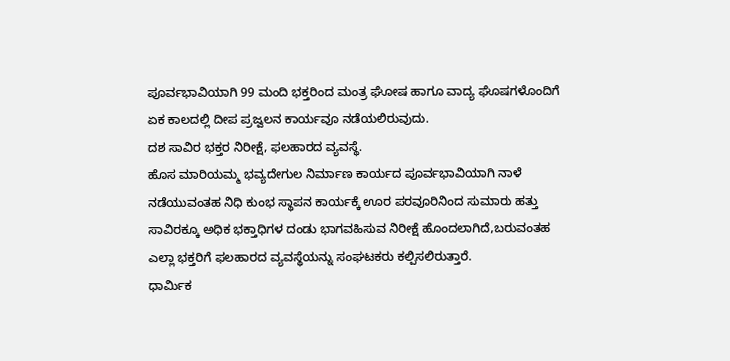ಪೂರ್ವಭಾವಿಯಾಗಿ 99 ಮಂದಿ ಭಕ್ತರಿಂದ ಮಂತ್ರ ಘೋಷ ಹಾಗೂ ವಾದ್ಯ ಘೊಷಗಳೊಂದಿಗೆ ಏಕ ಕಾಲದಲ್ಲಿ ದೀಪ ಪ್ರಜ್ವಲನ ಕಾರ್ಯವೂ ನಡೆಯಲಿರುವುದು.
ದಶ ಸಾವಿರ ಭಕ್ತರ ನಿರೀಕ್ಷೆ, ಫಲಹಾರದ ವ್ಯವಸ್ಥೆ.
ಹೊಸ ಮಾರಿಯಮ್ಮ ಭವ್ಯದೇಗುಲ ನಿರ್ಮಾಣ ಕಾರ್ಯದ ಪೂರ್ವಭಾವಿಯಾಗಿ ನಾಳೆ ನಡೆಯುವಂತಹ ನಿಧಿ ಕುಂಭ ಸ್ಥಾಪನ ಕಾರ್ಯಕ್ಕೆ ಊರ ಪರವೂರಿನಿಂದ ಸುಮಾರು ಹತ್ತು ಸಾವಿರಕ್ಕೂ ಅಧಿಕ ಭಕ್ತಾಧಿಗಳ ದಂಡು ಭಾಗವಹಿಸುವ ನಿರೀಕ್ಷೆ ಹೊಂದಲಾಗಿದೆ,ಬರುವಂತಹ ಎಲ್ಲಾ ಭಕ್ತರಿಗೆ ಫಲಹಾರದ ವ್ಯವಸ್ಥೆಯನ್ನು ಸಂಘಟಕರು ಕಲ್ಪಿಸಲಿರುತ್ತಾರೆ.
ಧಾರ್ಮಿಕ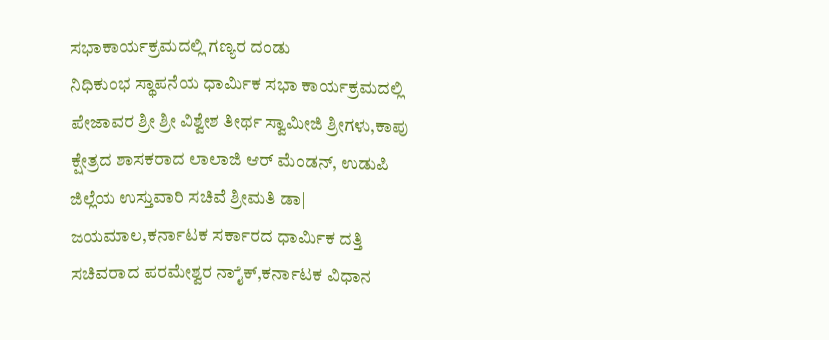ಸಭಾಕಾರ್ಯಕ್ರಮದಲ್ಲಿ ಗಣ್ಯರ ದಂಡು
ನಿಧಿಕುಂಭ ಸ್ಥಾಪನೆಯ ಧಾರ್ಮಿಕ ಸಭಾ ಕಾರ್ಯಕ್ರಮದಲ್ಲಿ ಪೇಜಾವರ ಶ್ರೀ ಶ್ರೀ ವಿಶ್ವೇಶ ತೀರ್ಥ ಸ್ವಾಮೀಜಿ ಶ್ರೀಗಳು,ಕಾಪು ಕ್ಷೇತ್ರದ ಶಾಸಕರಾದ ಲಾಲಾಜಿ ಆರ್ ಮೆಂಡನ್, ಉಡುಪಿ ಜಿಲ್ಲೆಯ ಉಸ್ತುವಾರಿ ಸಚಿವೆ ಶ್ರೀಮತಿ ಡಾ| ಜಯಮಾಲ,ಕರ್ನಾಟಕ ಸರ್ಕಾರದ ಧಾರ್ಮಿಕ ದತ್ತಿ ಸಚಿವರಾದ ಪರಮೇಶ್ವರ ನಾೈಕ್,ಕರ್ನಾಟಕ ವಿಧಾನ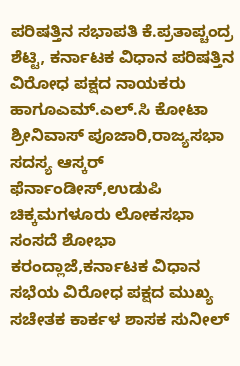ಪರಿಷತ್ತಿನ ಸಭಾಪತಿ ಕೆ.ಪ್ರತಾಪ್ಚಂದ್ರ ಶೆಟ್ಟಿ, ಕರ್ನಾಟಕ ವಿಧಾನ ಪರಿಷತ್ತಿನ ವಿರೋಧ ಪಕ್ಷದ ನಾಯಕರು ಹಾಗೂಎಮ್.ಎಲ್.ಸಿ ಕೋಟಾ ಶ್ರೀನಿವಾಸ್ ಪೂಜಾರಿ,ರಾಜ್ಯಸಭಾ ಸದಸ್ಯ ಆಸ್ಕರ್ ಫೆರ್ನಾಂಡೀಸ್,ಉಡುಪಿ ಚಿಕ್ಕಮಗಳೂರು ಲೋಕಸಭಾ ಸಂಸದೆ ಶೋಭಾ ಕರಂದ್ಲಾಜೆ,ಕರ್ನಾಟಕ ವಿಧಾನ ಸಭೆಯ ವಿರೋಧ ಪಕ್ಷದ ಮುಖ್ಯ ಸಚೇತಕ ಕಾರ್ಕಳ ಶಾಸಕ ಸುನೀಲ್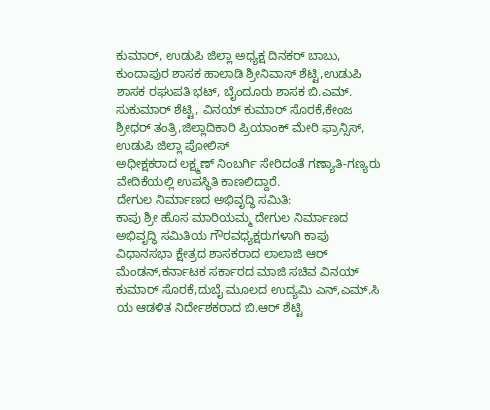ಕುಮಾರ್, ಉಡುಪಿ ಜಿಲ್ಲಾ ಅಧ್ಯಕ್ಷ ದಿನಕರ್ ಬಾಬು, ಕುಂದಾಪುರ ಶಾಸಕ ಹಾಲಾಡಿ ಶ್ರೀನಿವಾಸ್ ಶೆಟ್ಟಿ,ಉಡುಪಿ ಶಾಸಕ ರಘುಪತಿ ಭಟ್, ಬೈಂದೂರು ಶಾಸಕ ಬಿ.ಎಮ್. ಸುಕುಮಾರ್ ಶೆಟ್ಟಿ, ವಿನಯ್ ಕುಮಾರ್ ಸೊರಕೆ,ಕೇಂಜ ಶ್ರೀಧರ್ ತಂತ್ರಿ,ಜಿಲ್ಲಾದಿಕಾರಿ ಪ್ರಿಯಾಂಕ್ ಮೇರಿ ಫ್ರಾನ್ಸಿಸ್, ಉಡುಪಿ ಜಿಲ್ಲಾ ಪೋಲಿಸ್
ಅಧೀಕ್ಷಕರಾದ ಲಕ್ಷ್ಮಣ್ ನಿಂಬರ್ಗಿ ಸೇರಿದಂತೆ ಗಣ್ಯಾತಿ-ಗಣ್ಯರು ವೇದಿಕೆಯಲ್ಲಿ ಉಪಸ್ಥಿತಿ ಕಾಣಲಿದ್ದಾರೆ.
ದೇಗುಲ ನಿರ್ಮಾಣದ ಅಭಿವೃದ್ಧಿ ಸಮಿತಿ:
ಕಾಪು ಶ್ರೀ ಹೊಸ ಮಾರಿಯಮ್ಮ ದೇಗುಲ ನಿರ್ಮಾಣದ ಅಭಿವೃದ್ಧಿ ಸಮಿತಿಯ ಗೌರವಧ್ಯಕ್ಷರುಗಳಾಗಿ ಕಾಪು ವಿಧಾನಸಭಾ ಕ್ಷೇತ್ರದ ಶಾಸಕರಾದ ಲಾಲಾಜಿ ಆರ್ ಮೆಂಡನ್,ಕರ್ನಾಟಕ ಸರ್ಕಾರದ ಮಾಜಿ ಸಚಿವ ವಿನಯ್ ಕುಮಾರ್ ಸೊರಕೆ,ದುಬೈ ಮೂಲದ ಉದ್ಯಮಿ ಎನ್,ಎಮ್.ಸಿ ಯ ಆಡಳಿತ ನಿರ್ದೇಶಕರಾದ ಬಿ.ಆರ್ ಶೆಟ್ಟಿ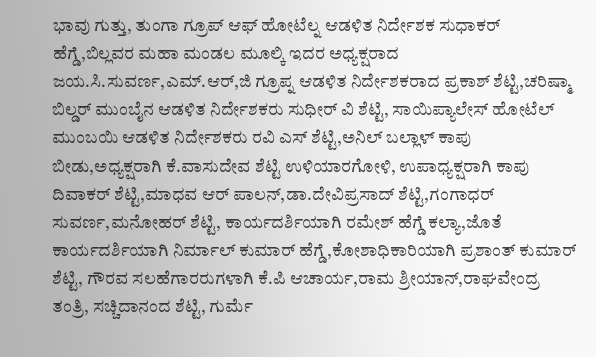ಭಾವು ಗುತ್ತು, ತುಂಗಾ ಗ್ರೂಪ್ ಆಫ್ ಹೋಟೆಲ್ನ ಆಡಳಿತ ನಿರ್ದೇಶಕ ಸುಧಾಕರ್ ಹೆಗ್ಡೆ,ಬಿಲ್ಲವರ ಮಹಾ ಮಂಡಲ ಮೂಲ್ಕಿ ಇದರ ಅಧ್ಯಕ್ಷರಾದ ಜಯ.ಸಿ.ಸುವರ್ಣ,ಎಮ್.ಆರ್,ಜಿ ಗ್ರೂಪ್ನ ಆಡಳಿತ ನಿರ್ದೇಶಕರಾದ ಪ್ರಕಾಶ್ ಶೆಟ್ಟಿ,ಚರಿಷ್ಮಾ ಬಿಲ್ಡರ್ ಮುಂಬೈನ ಆಡಳಿತ ನಿರ್ದೇಶಕರು ಸುಧೀರ್ ವಿ ಶೆಟ್ಟಿ, ಸಾಯಿಪ್ಯಾಲೇಸ್ ಹೋಟೆಲ್ ಮುಂಬಯಿ ಆಡಳಿತ ನಿರ್ದೇಶಕರು ರವಿ ಎಸ್ ಶೆಟ್ಟಿ,ಅನಿಲ್ ಬಲ್ಲಾಳ್ ಕಾಪು ಬೀಡು,ಅಧ್ಯಕ್ಷರಾಗಿ ಕೆ.ವಾಸುದೇವ ಶೆಟ್ಟಿ ಉಳಿಯಾರಗೋಳಿ, ಉಪಾಧ್ಯಕ್ಷರಾಗಿ ಕಾಪು ದಿವಾಕರ್ ಶೆಟ್ಟಿ,ಮಾಧವ ಆರ್ ಪಾಲನ್,ಡಾ.ದೇವಿಪ್ರಸಾದ್ ಶೆಟ್ಟಿ,ಗಂಗಾಧರ್ ಸುವರ್ಣ,ಮನೋಹರ್ ಶೆಟ್ಟಿ, ಕಾರ್ಯದರ್ಶಿಯಾಗಿ ರಮೇಶ್ ಹೆಗ್ಡೆ ಕಲ್ಯಾ,ಜೊತೆ ಕಾರ್ಯದರ್ಶಿಯಾಗಿ ನಿರ್ಮಾಲ್ ಕುಮಾರ್ ಹೆಗ್ಡೆ,ಕೋಶಾಧಿಕಾರಿಯಾಗಿ ಪ್ರಶಾಂತ್ ಕುಮಾರ್ ಶೆಟ್ಟಿ, ಗೌರವ ಸಲಹೆಗಾರರುಗಳಾಗಿ ಕೆ.ಪಿ ಆಚಾರ್ಯ,ರಾಮ ಶ್ರೀಯಾನ್,ರಾಘವೇಂದ್ರ ತಂತ್ರಿ, ಸಚ್ಚಿದಾನಂದ ಶೆಟ್ಟಿ, ಗುರ್ಮೆ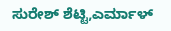ಸುರೇಶ್ ಶೆಟ್ಟಿ,ಎರ್ಮಾಳ್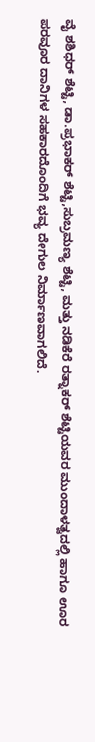ವೈ ಶಶಿಧರ್ ಶೆಟ್ಟಿ, ಡಾ.ಪ್ರಭಾಕರ್ ಶೆಟ್ಟಿ,ಸುಬ್ರಮಣ್ಯ ಶೆಟ್ಟಿ, ಮತ್ತು ನಡಿಕೆರೆ ರತ್ನಾಕರ್ ಶೆಟ್ಟಿಯವರ ಮುಂದಾಳತ್ವದಲ್ಲಿ ಹಾಗೂ ಊರ ಪರವೂರ ದಾನಿಗಳ ಸಹಕಾರದೊಂದಿಗೆ ಭವ್ಯ ದೇಗುಲ ನಿರ್ಮಾಣವಾಗಲಿದೆ.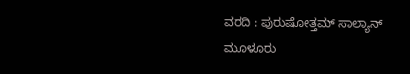ವರದಿ : ಪುರುಷೋತ್ತಮ್ ಸಾಲ್ಯಾನ್ ಮೂಳೂರು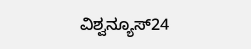ವಿಶ್ವನ್ಯೂಸ್24